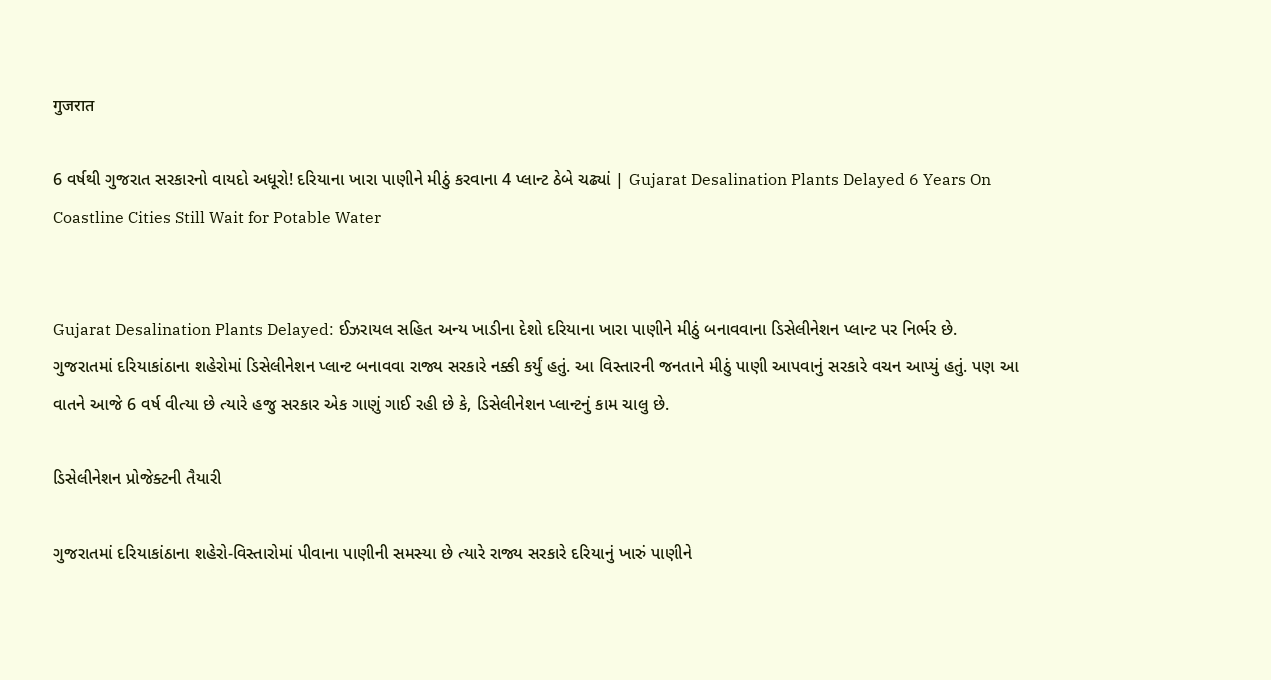गुजरात

6 વર્ષથી ગુજરાત સરકારનો વાયદો અધૂરો! દરિયાના ખારા પાણીને મીઠું કરવાના 4 પ્લાન્ટ ઠેબે ચઢ્યાં | Gujarat Desalination Plants Delayed 6 Years On Coastline Cities Still Wait for Potable Water


Gujarat Desalination Plants Delayed: ઈઝરાયલ સહિત અન્ય ખાડીના દેશો દરિયાના ખારા પાણીને મીઠું બનાવવાના ડિસેલીનેશન પ્લાન્ટ પર નિર્ભર છે. ગુજરાતમાં દરિયાકાંઠાના શહેરોમાં ડિસેલીનેશન પ્લાન્ટ બનાવવા રાજ્ય સરકારે નક્કી કર્યું હતું. આ વિસ્તારની જનતાને મીઠું પાણી આપવાનું સરકારે વચન આપ્યું હતું. પણ આ વાતને આજે 6 વર્ષ વીત્યા છે ત્યારે હજુ સરકાર એક ગાણું ગાઈ રહી છે કે, ડિસેલીનેશન પ્લાન્ટનું કામ ચાલુ છે.

ડિસેલીનેશન પ્રોજેક્ટની તૈયારી

ગુજરાતમાં દરિયાકાંઠાના શહેરો-વિસ્તારોમાં પીવાના પાણીની સમસ્યા છે ત્યારે રાજ્ય સરકારે દરિયાનું ખારું પાણીને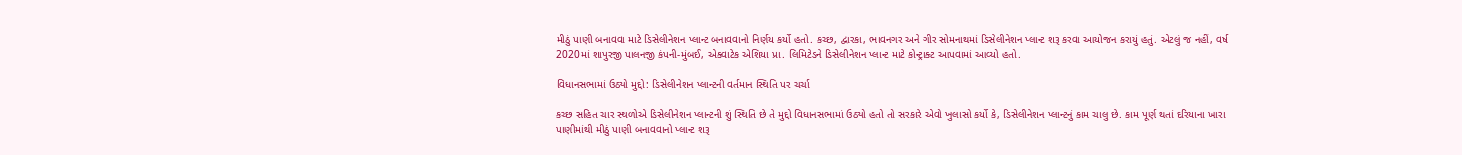મીઠું પાણી બનાવવા માટે ડિસેલીનેશન પ્લાન્ટ બનાવવાનો નિર્ણય કર્યો હતો. કચ્છ, દ્વારકા, ભાવનગર અને ગીર સોમનાથમાં ડિસેલીનેશન પ્લાન્ટ શરૂ કરવા આયોજન કરાયું હતું. એટલું જ નહીં, વર્ષ 2020માં શાપુરજી પાલનજી કંપની-મુંબઈ, એક્વાટેક એશિયા પ્રા. લિમિટેડને ડિસેલીનેશન પ્લાન્ટ માટે કોન્ટ્રાક્ટ આપવામાં આવ્યો હતો.

વિધાનસભામાં ઉઠ્યો મુદ્દો: ડિસેલીનેશન પ્લાન્ટની વર્તમાન સ્થિતિ પર ચર્ચા

કચ્છ સહિત ચાર સ્થળોએ ડિસેલીનેશન પ્લાન્ટની શું સ્થિતિ છે તે મુદ્દો વિધાનસભામાં ઉઠ્યો હતો તો સરકારે એવો ખુલાસો કર્યો કે, ડિસેલીનેશન પ્લાન્ટનું કામ ચાલુ છે. કામ પૂર્ણ થતાં દરિયાના ખારા પાણીમાંથી મીઠું પાણી બનાવવાનો પ્લાન્ટ શરૂ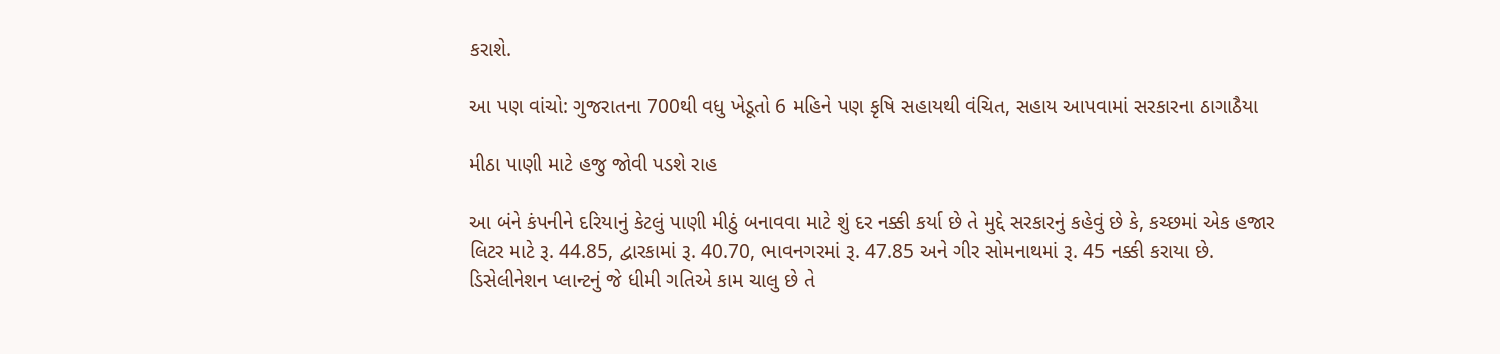કરાશે.

આ પણ વાંચો: ગુજરાતના 700થી વધુ ખેડૂતો 6 મહિને પણ કૃષિ સહાયથી વંચિત, સહાય આપવામાં સરકારના ઠાગાઠૈયા

મીઠા પાણી માટે હજુ જોવી પડશે રાહ

આ બંને કંપનીને દરિયાનું કેટલું પાણી મીઠું બનાવવા માટે શું દર નક્કી કર્યા છે તે મુદ્દે સરકારનું કહેવું છે કે, કચ્છમાં એક હજાર લિટર માટે રૂ. 44.85, દ્વારકામાં રૂ. 40.70, ભાવનગરમાં રૂ. 47.85 અને ગીર સોમનાથમાં રૂ. 45 નક્કી કરાયા છે. ડિસેલીનેશન પ્લાન્ટનું જે ધીમી ગતિએ કામ ચાલુ છે તે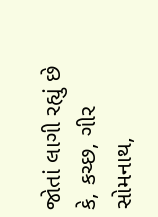જોતાં લાગી રહ્યું છે કે, કચ્છ, ગીર સોમનાથ,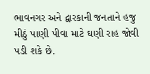ભાવનગર અને દ્વારકાની જનતાને હજુ મીઠું પાણી પીવા માટે ઘણી રાહ જોવી પડી શકે છે.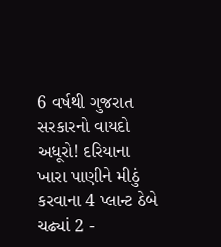6 વર્ષથી ગુજરાત સરકારનો વાયદો અધૂરો! દરિયાના ખારા પાણીને મીઠું કરવાના 4 પ્લાન્ટ ઠેબે ચઢ્યાં 2 -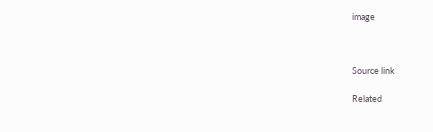image



Source link

Related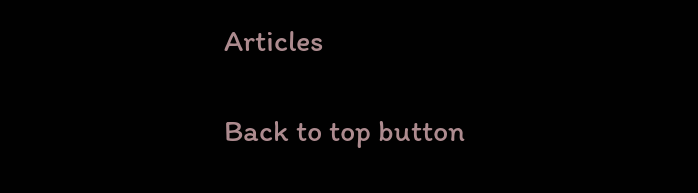Articles

Back to top button